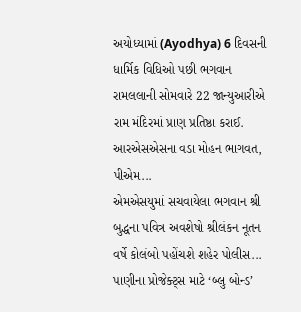અયોધ્યામાં (Ayodhya) 6 દિવસની ધાર્મિક વિધિઓ પછી ભગવાન રામલલાની સોમવારે 22 જાન્યુઆરીએ રામ મંદિરમાં પ્રાણ પ્રતિષ્ઠા કરાઈ. આરએસએસના વડા મોહન ભાગવત, પીએમ...
એમએસયુમાં સચવાયેલા ભગવાન શ્રી બુદ્ધના પવિત્ર અવશેષો શ્રીલંકન નૂતન વર્ષે કોલંબો પહોંચશે શહેર પોલીસ...
પાણીના પ્રોજેક્ટ્સ માટે ‘બ્લુ બોન્ડ’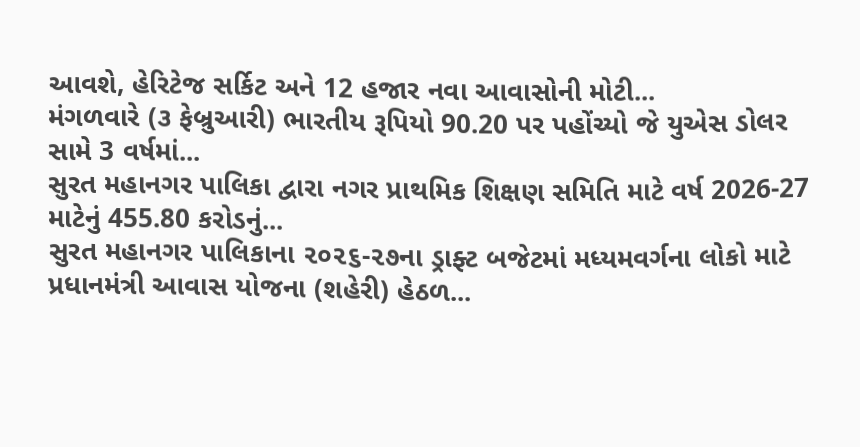આવશે, હેરિટેજ સર્કિટ અને 12 હજાર નવા આવાસોની મોટી...
મંગળવારે (૩ ફેબ્રુઆરી) ભારતીય રૂપિયો 90.20 પર પહોંચ્યો જે યુએસ ડોલર સામે 3 વર્ષમાં...
સુરત મહાનગર પાલિકા દ્વારા નગર પ્રાથમિક શિક્ષણ સમિતિ માટે વર્ષ 2026-27 માટેનું 455.80 કરોડનું...
સુરત મહાનગર પાલિકાના ૨૦૨૬-૨૭ના ડ્રાફ્ટ બજેટમાં મધ્યમવર્ગના લોકો માટે પ્રધાનમંત્રી આવાસ યોજના (શહેરી) હેઠળ...